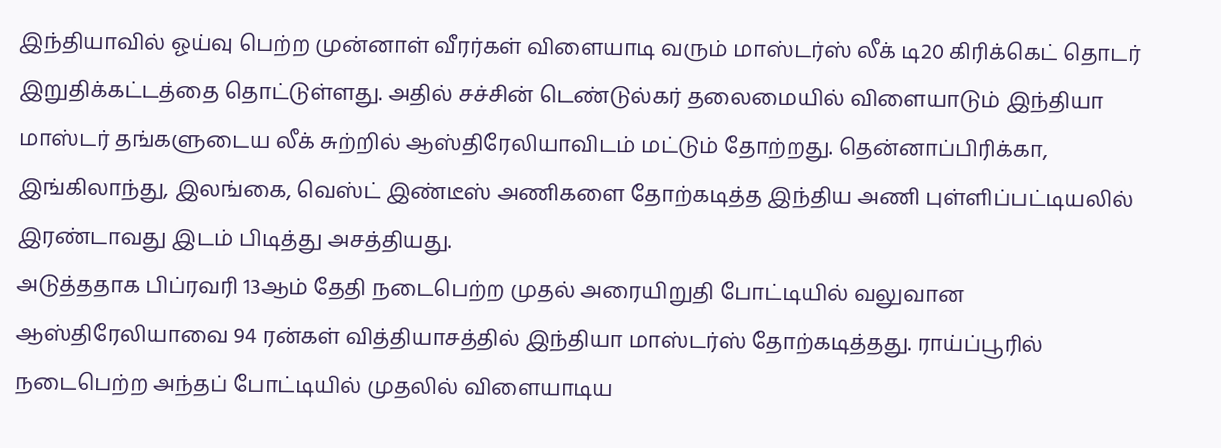இந்தியாவில் ஓய்வு பெற்ற முன்னாள் வீரர்கள் விளையாடி வரும் மாஸ்டர்ஸ் லீக் டி20 கிரிக்கெட் தொடர் இறுதிக்கட்டத்தை தொட்டுள்ளது. அதில் சச்சின் டெண்டுல்கர் தலைமையில் விளையாடும் இந்தியா மாஸ்டர் தங்களுடைய லீக் சுற்றில் ஆஸ்திரேலியாவிடம் மட்டும் தோற்றது. தென்னாப்பிரிக்கா, இங்கிலாந்து, இலங்கை, வெஸ்ட் இண்டீஸ் அணிகளை தோற்கடித்த இந்திய அணி புள்ளிப்பட்டியலில் இரண்டாவது இடம் பிடித்து அசத்தியது.
அடுத்ததாக பிப்ரவரி 13ஆம் தேதி நடைபெற்ற முதல் அரையிறுதி போட்டியில் வலுவான ஆஸ்திரேலியாவை 94 ரன்கள் வித்தியாசத்தில் இந்தியா மாஸ்டர்ஸ் தோற்கடித்தது. ராய்ப்பூரில் நடைபெற்ற அந்தப் போட்டியில் முதலில் விளையாடிய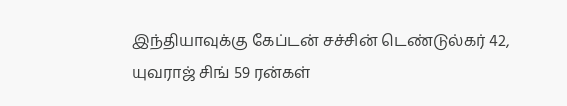இந்தியாவுக்கு கேப்டன் சச்சின் டெண்டுல்கர் 42, யுவராஜ் சிங் 59 ரன்கள்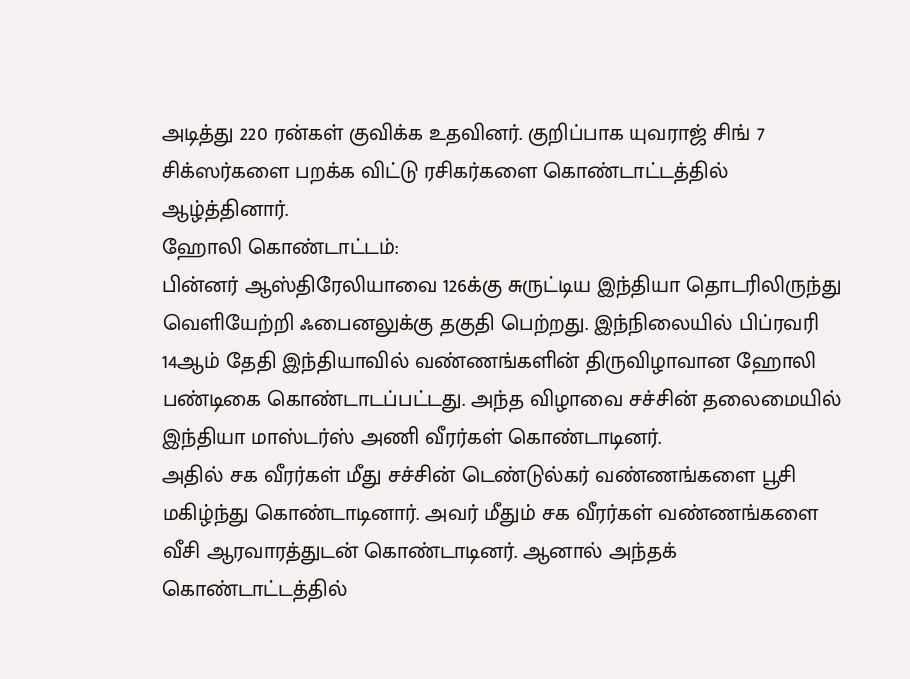அடித்து 220 ரன்கள் குவிக்க உதவினர். குறிப்பாக யுவராஜ் சிங் 7 சிக்ஸர்களை பறக்க விட்டு ரசிகர்களை கொண்டாட்டத்தில் ஆழ்த்தினார்.
ஹோலி கொண்டாட்டம்:
பின்னர் ஆஸ்திரேலியாவை 126க்கு சுருட்டிய இந்தியா தொடரிலிருந்து வெளியேற்றி ஃபைனலுக்கு தகுதி பெற்றது. இந்நிலையில் பிப்ரவரி 14ஆம் தேதி இந்தியாவில் வண்ணங்களின் திருவிழாவான ஹோலி பண்டிகை கொண்டாடப்பட்டது. அந்த விழாவை சச்சின் தலைமையில் இந்தியா மாஸ்டர்ஸ் அணி வீரர்கள் கொண்டாடினர்.
அதில் சக வீரர்கள் மீது சச்சின் டெண்டுல்கர் வண்ணங்களை பூசி மகிழ்ந்து கொண்டாடினார். அவர் மீதும் சக வீரர்கள் வண்ணங்களை வீசி ஆரவாரத்துடன் கொண்டாடினர். ஆனால் அந்தக் கொண்டாட்டத்தில்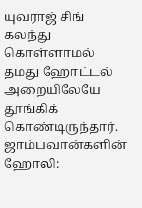யுவராஜ் சிங் கலந்து கொள்ளாமல் தமது ஹோட்டல் அறையிலேயே தூங்கிக் கொண்டிருந்தார்.
ஜாம்பவான்களின் ஹோலி: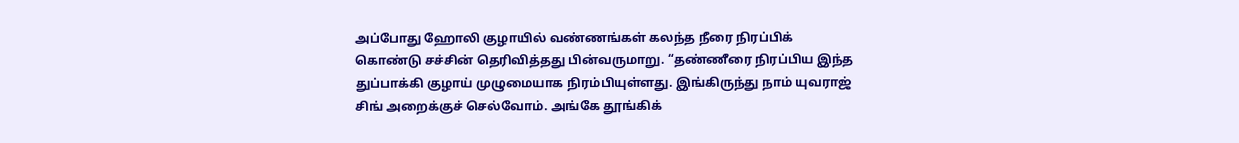அப்போது ஹோலி குழாயில் வண்ணங்கள் கலந்த நீரை நிரப்பிக் கொண்டு சச்சின் தெரிவித்தது பின்வருமாறு. “தண்ணீரை நிரப்பிய இந்த துப்பாக்கி குழாய் முழுமையாக நிரம்பியுள்ளது. இங்கிருந்து நாம் யுவராஜ் சிங் அறைக்குச் செல்வோம். அங்கே தூங்கிக்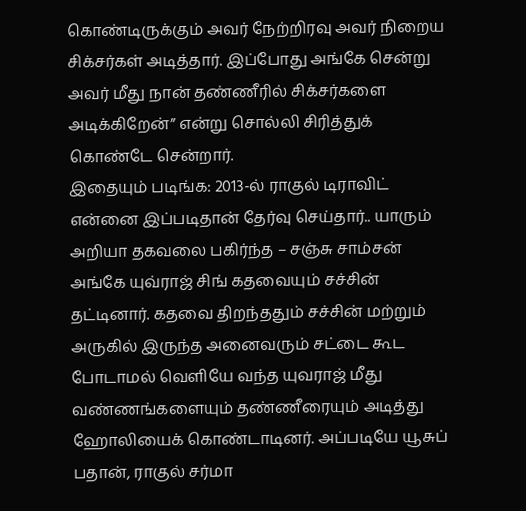கொண்டிருக்கும் அவர் நேற்றிரவு அவர் நிறைய சிக்சர்கள் அடித்தார். இப்போது அங்கே சென்று அவர் மீது நான் தண்ணீரில் சிக்சர்களை அடிக்கிறேன்” என்று சொல்லி சிரித்துக் கொண்டே சென்றார்.
இதையும் படிங்க: 2013-ல் ராகுல் டிராவிட் என்னை இப்படிதான் தேர்வு செய்தார்.. யாரும் அறியா தகவலை பகிர்ந்த – சஞ்சு சாம்சன்
அங்கே யுவ்ராஜ் சிங் கதவையும் சச்சின் தட்டினார். கதவை திறந்ததும் சச்சின் மற்றும் அருகில் இருந்த அனைவரும் சட்டை கூட போடாமல் வெளியே வந்த யுவராஜ் மீது வண்ணங்களையும் தண்ணீரையும் அடித்து ஹோலியைக் கொண்டாடினர். அப்படியே யூசுப் பதான், ராகுல் சர்மா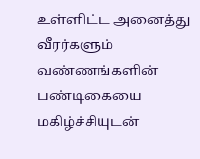உள்ளிட்ட அனைத்து வீரர்களும் வண்ணங்களின் பண்டிகையை மகிழ்ச்சியுடன்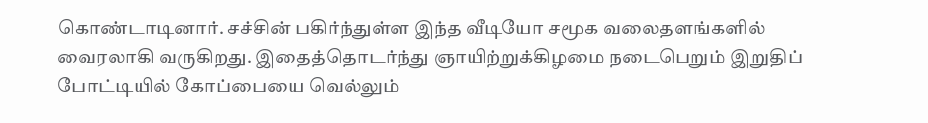கொண்டாடினார். சச்சின் பகிர்ந்துள்ள இந்த வீடியோ சமூக வலைதளங்களில் வைரலாகி வருகிறது. இதைத்தொடர்ந்து ஞாயிற்றுக்கிழமை நடைபெறும் இறுதிப் போட்டியில் கோப்பையை வெல்லும்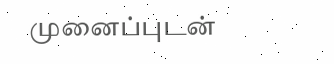முனைப்புடன்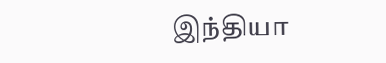இந்தியா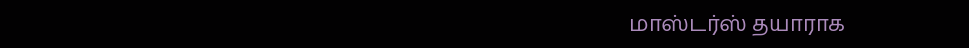மாஸ்டர்ஸ் தயாராக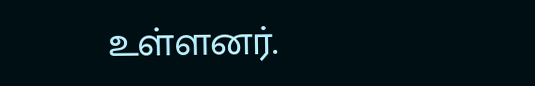உள்ளனர்.